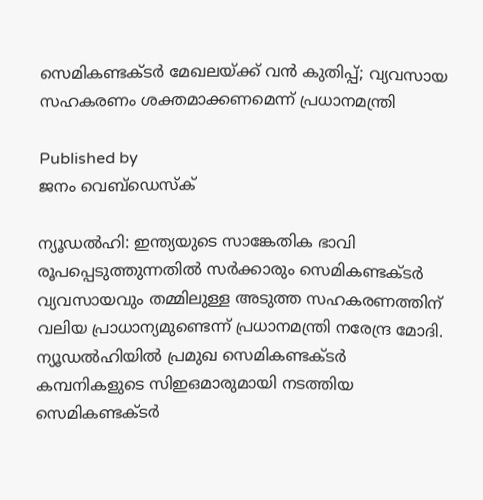സെമികണ്ടക്ടർ മേഖലയ്‌ക്ക് വൻ കുതിപ്പ്; വ്യവസായ സഹകരണം ശക്തമാക്കണമെന്ന് പ്രധാനമന്ത്രി

Published by
ജനം വെബ്‌ഡെസ്ക്

ന്യൂഡൽഹി: ഇന്ത്യയുടെ സാങ്കേതിക ഭാവി രൂപപ്പെടുത്തുന്നതിൽ സർക്കാരും സെമികണ്ടക്ടർ വ്യവസായവും തമ്മിലുള്ള അടുത്ത സഹകരണത്തിന് വലിയ പ്രാധാന്യമുണ്ടെന്ന് പ്രധാനമന്ത്രി നരേന്ദ്ര മോദി. ന്യൂഡൽഹിയിൽ പ്രമുഖ സെമികണ്ടക്ടർ കമ്പനികളുടെ സിഇഒമാരുമായി നടത്തിയ സെമികണ്ടക്ടർ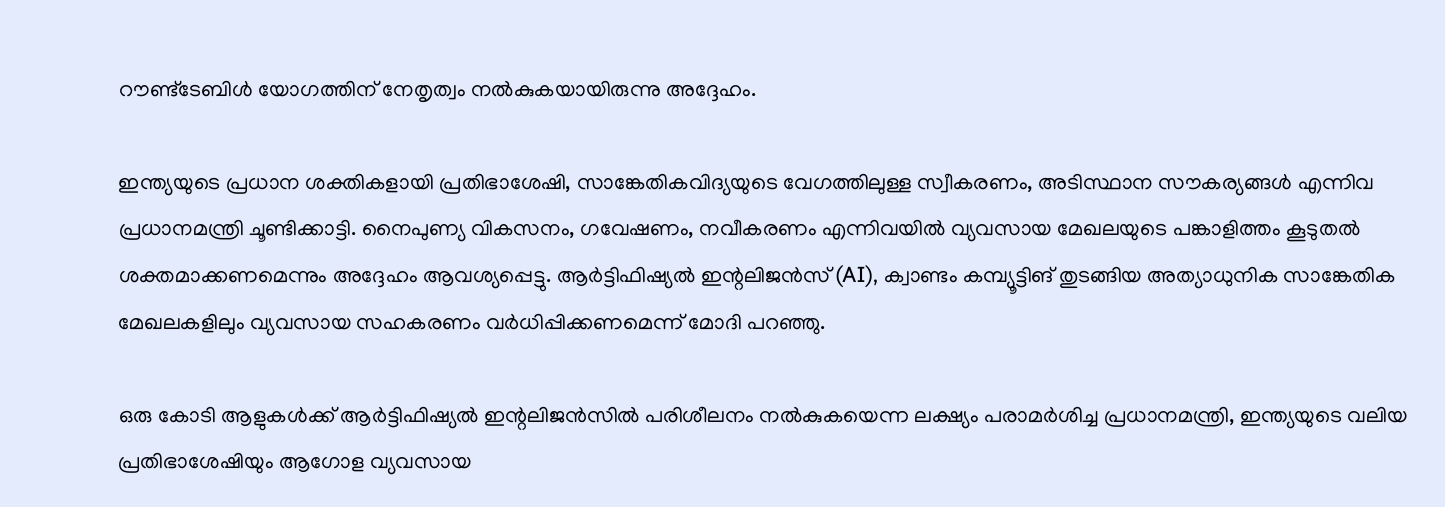റൗണ്ട്‌ടേബിൾ യോഗത്തിന് നേതൃത്വം നൽകുകയായിരുന്നു അദ്ദേഹം.

ഇന്ത്യയുടെ പ്രധാന ശക്തികളായി പ്രതിഭാശേഷി, സാങ്കേതികവിദ്യയുടെ വേഗത്തിലുള്ള സ്വീകരണം, അടിസ്ഥാന സൗകര്യങ്ങൾ എന്നിവ പ്രധാനമന്ത്രി ചൂണ്ടിക്കാട്ടി. നൈപുണ്യ വികസനം, ഗവേഷണം, നവീകരണം എന്നിവയിൽ വ്യവസായ മേഖലയുടെ പങ്കാളിത്തം കൂടുതൽ ശക്തമാക്കണമെന്നും അദ്ദേഹം ആവശ്യപ്പെട്ടു. ആർട്ടിഫിഷ്യൽ ഇന്റലിജൻസ് (AI), ക്വാണ്ടം കമ്പ്യൂട്ടിങ് തുടങ്ങിയ അത്യാധുനിക സാങ്കേതിക മേഖലകളിലും വ്യവസായ സഹകരണം വർധിപ്പിക്കണമെന്ന് മോദി പറഞ്ഞു.

ഒരു കോടി ആളുകൾക്ക് ആർട്ടിഫിഷ്യൽ ഇന്റലിജൻസിൽ പരിശീലനം നൽകുകയെന്ന ലക്ഷ്യം പരാമർശിച്ച പ്രധാനമന്ത്രി, ഇന്ത്യയുടെ വലിയ പ്രതിഭാശേഷിയും ആഗോള വ്യവസായ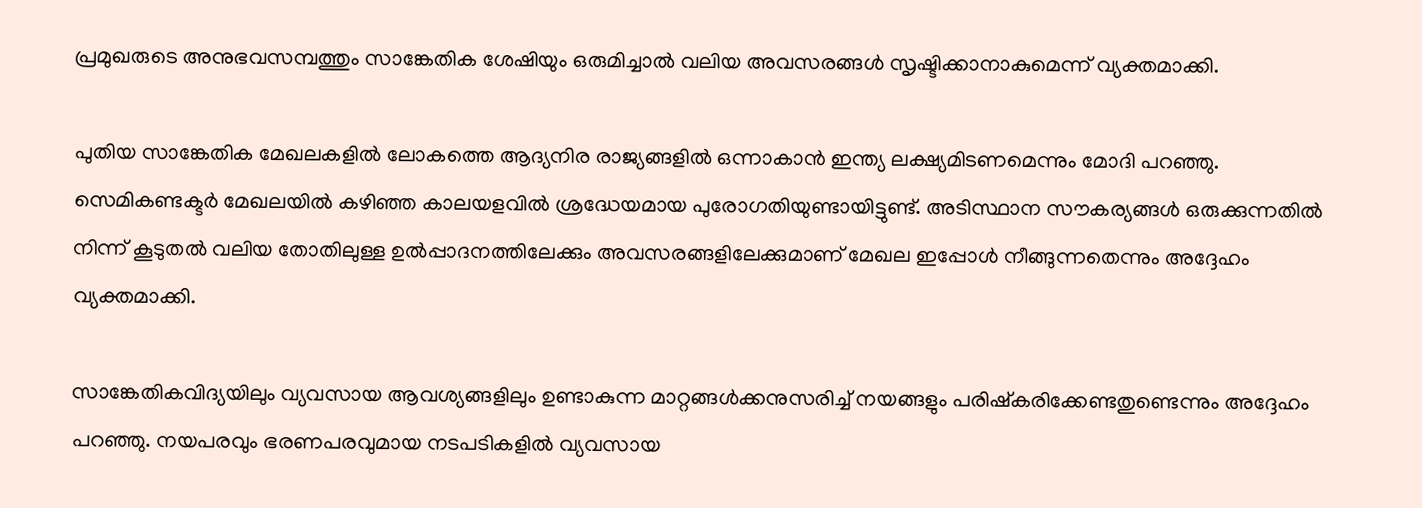പ്രമുഖരുടെ അനുഭവസമ്പത്തും സാങ്കേതിക ശേഷിയും ഒരുമിച്ചാൽ വലിയ അവസരങ്ങൾ സൃഷ്ടിക്കാനാകുമെന്ന് വ്യക്തമാക്കി.

പുതിയ സാങ്കേതിക മേഖലകളിൽ ലോകത്തെ ആദ്യനിര രാജ്യങ്ങളിൽ ഒന്നാകാൻ ഇന്ത്യ ലക്ഷ്യമിടണമെന്നും മോദി പറഞ്ഞു. സെമികണ്ടക്ടർ മേഖലയിൽ കഴിഞ്ഞ കാലയളവിൽ ശ്രദ്ധേയമായ പുരോഗതിയുണ്ടായിട്ടുണ്ട്. അടിസ്ഥാന സൗകര്യങ്ങൾ ഒരുക്കുന്നതിൽ നിന്ന് കൂടുതൽ വലിയ തോതിലുള്ള ഉൽപ്പാദനത്തിലേക്കും അവസരങ്ങളിലേക്കുമാണ് മേഖല ഇപ്പോൾ നീങ്ങുന്നതെന്നും അദ്ദേഹം വ്യക്തമാക്കി.

സാങ്കേതികവിദ്യയിലും വ്യവസായ ആവശ്യങ്ങളിലും ഉണ്ടാകുന്ന മാറ്റങ്ങൾക്കനുസരിച്ച് നയങ്ങളും പരിഷ്കരിക്കേണ്ടതുണ്ടെന്നും അദ്ദേഹം പറഞ്ഞു. നയപരവും ഭരണപരവുമായ നടപടികളിൽ വ്യവസായ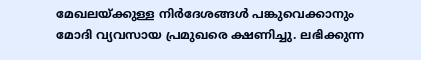മേഖലയ്‌ക്കുള്ള നിർദേശങ്ങൾ പങ്കുവെക്കാനും മോദി വ്യവസായ പ്രമുഖരെ ക്ഷണിച്ചു. ലഭിക്കുന്ന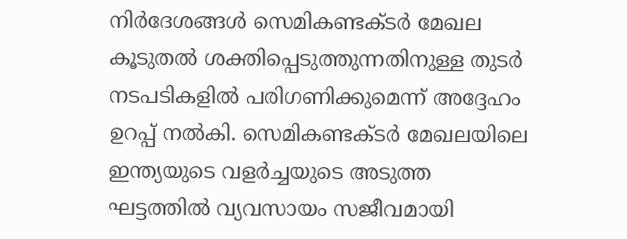നിർദേശങ്ങൾ സെമികണ്ടക്ടർ മേഖല കൂടുതൽ ശക്തിപ്പെടുത്തുന്നതിനുള്ള തുടർ നടപടികളിൽ പരിഗണിക്കുമെന്ന് അദ്ദേഹം ഉറപ്പ് നൽകി. സെമികണ്ടക്ടർ മേഖലയിലെ ഇന്ത്യയുടെ വളർച്ചയുടെ അടുത്ത ഘട്ടത്തിൽ വ്യവസായം സജീവമായി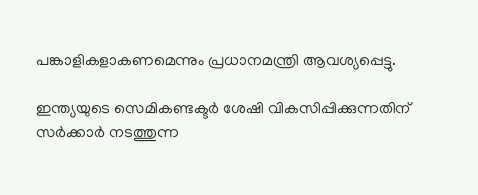പങ്കാളികളാകണമെന്നും പ്രധാനമന്ത്രി ആവശ്യപ്പെട്ടു.

ഇന്ത്യയുടെ സെമികണ്ടക്ടർ ശേഷി വികസിപ്പിക്കുന്നതിന് സർക്കാർ നടത്തുന്ന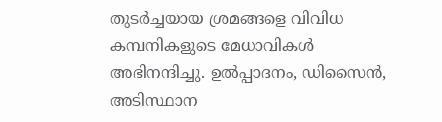തുടർച്ചയായ ശ്രമങ്ങളെ വിവിധ കമ്പനികളുടെ മേധാവികൾ അഭിനന്ദിച്ചു. ഉൽപ്പാദനം, ഡിസൈൻ, അടിസ്ഥാന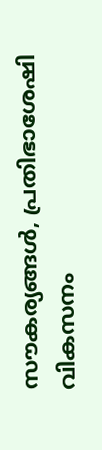സൗകര്യങ്ങൾ, പ്രതിഭാശേഷി വികസനം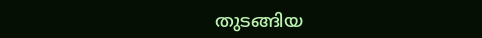തുടങ്ങിയ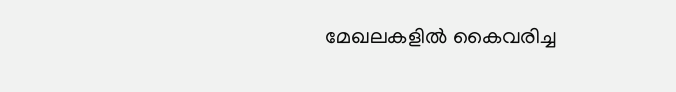മേഖലകളിൽ കൈവരിച്ച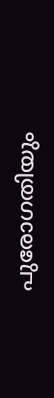പുരോഗതിയും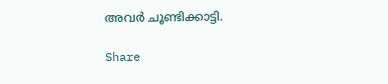അവർ ചൂണ്ടിക്കാട്ടി.

Share